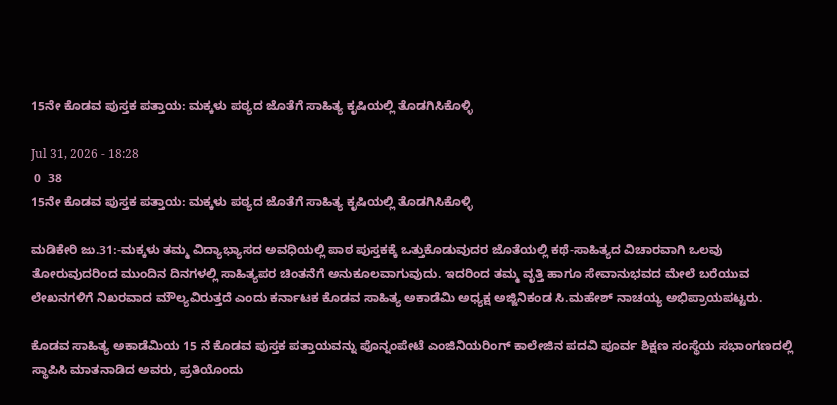15ನೇ ಕೊಡವ ಪುಸ್ತಕ ಪತ್ತಾಯ: ಮಕ್ಕಳು ಪಠ್ಯದ ಜೊತೆಗೆ ಸಾಹಿತ್ಯ ಕೃಷಿಯಲ್ಲಿ ತೊಡಗಿಸಿಕೊಳ್ಳಿ

Jul 31, 2026 - 18:28
 0  38
15ನೇ ಕೊಡವ ಪುಸ್ತಕ ಪತ್ತಾಯ: ಮಕ್ಕಳು ಪಠ್ಯದ ಜೊತೆಗೆ ಸಾಹಿತ್ಯ ಕೃಷಿಯಲ್ಲಿ ತೊಡಗಿಸಿಕೊಳ್ಳಿ

ಮಡಿಕೇರಿ ಜು.31:-ಮಕ್ಕಳು ತಮ್ಮ ವಿದ್ಯಾಭ್ಯಾಸದ ಅವಧಿಯಲ್ಲಿ ಪಾಠ ಪುಸ್ತಕಕ್ಕೆ ಒತ್ತುಕೊಡುವುದರ ಜೊತೆಯಲ್ಲಿ ಕಥೆ-ಸಾಹಿತ್ಯದ ವಿಚಾರವಾಗಿ ಒಲವು ತೋರುವುದರಿಂದ ಮುಂದಿನ ದಿನಗಳಲ್ಲಿ ಸಾಹಿತ್ಯಪರ ಚಿಂತನೆಗೆ ಅನುಕೂಲವಾಗುವುದು. ಇದರಿಂದ ತಮ್ಮ ವೃತ್ತಿ ಹಾಗೂ ಸೇವಾನುಭವದ ಮೇಲೆ ಬರೆಯುವ ಲೇಖನಗಳಿಗೆ ನಿಖರವಾದ ಮೌಲ್ಯವಿರುತ್ತದೆ ಎಂದು ಕರ್ನಾಟಕ ಕೊಡವ ಸಾಹಿತ್ಯ ಅಕಾಡೆಮಿ ಅಧ್ಯಕ್ಷ ಅಜ್ಜಿನಿಕಂಡ ಸಿ.ಮಹೇಶ್ ನಾಚಯ್ಯ ಅಭಿಪ್ರಾಯಪಟ್ಟರು.

ಕೊಡವ ಸಾಹಿತ್ಯ ಅಕಾಡೆಮಿಯ 15 ನೆ ಕೊಡವ ಪುಸ್ತಕ ಪತ್ತಾಯವನ್ನು ಪೊನ್ನಂಪೇಟೆ ಎಂಜಿನಿಯರಿಂಗ್ ಕಾಲೇಜಿನ ಪದವಿ ಪೂರ್ವ ಶಿಕ್ಷಣ ಸಂಸ್ಥೆಯ ಸಭಾಂಗಣದಲ್ಲಿ ಸ್ಥಾಪಿಸಿ ಮಾತನಾಡಿದ ಅವರು, ಪ್ರತಿಯೊಂದು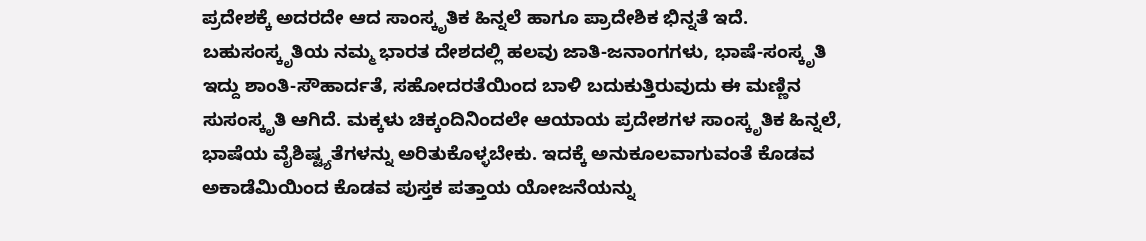ಪ್ರದೇಶಕ್ಕೆ ಅದರದೇ ಆದ ಸಾಂಸ್ಕೃತಿಕ ಹಿನ್ನಲೆ ಹಾಗೂ ಪ್ರಾದೇಶಿಕ ಭಿನ್ನತೆ ಇದೆ. ಬಹುಸಂಸ್ಕೃತಿಯ ನಮ್ಮ ಭಾರತ ದೇಶದಲ್ಲಿ ಹಲವು ಜಾತಿ-ಜನಾಂಗಗಳು, ಭಾಷೆ-ಸಂಸ್ಕೃತಿ ಇದ್ದು ಶಾಂತಿ-ಸೌಹಾರ್ದತೆ, ಸಹೋದರತೆಯಿಂದ ಬಾಳಿ ಬದುಕುತ್ತಿರುವುದು ಈ ಮಣ್ಣಿನ ಸುಸಂಸ್ಕೃತಿ ಆಗಿದೆ. ಮಕ್ಕಳು ಚಿಕ್ಕಂದಿನಿಂದಲೇ ಆಯಾಯ ಪ್ರದೇಶಗಳ ಸಾಂಸ್ಕೃತಿಕ ಹಿನ್ನಲೆ, ಭಾಷೆಯ ವೈಶಿಷ್ಟ್ಯತೆಗಳನ್ನು ಅರಿತುಕೊಳ್ಳಬೇಕು. ಇದಕ್ಕೆ ಅನುಕೂಲವಾಗುವಂತೆ ಕೊಡವ ಅಕಾಡೆಮಿಯಿಂದ ಕೊಡವ ಪುಸ್ತಕ ಪತ್ತಾಯ ಯೋಜನೆಯನ್ನು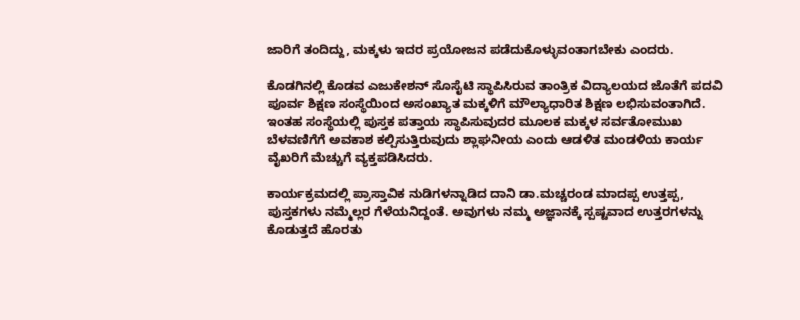ಜಾರಿಗೆ ತಂದಿದ್ದು, ಮಕ್ಕಳು ಇದರ ಪ್ರಯೋಜನ ಪಡೆದುಕೊಳ್ಳುವಂತಾಗಬೇಕು ಎಂದರು.

ಕೊಡಗಿನಲ್ಲಿ ಕೊಡವ ಎಜುಕೇಶನ್ ಸೊಸೈಟಿ ಸ್ಥಾಪಿಸಿರುವ ತಾಂತ್ರಿಕ ವಿದ್ಯಾಲಯದ ಜೊತೆಗೆ ಪದವಿ ಪೂರ್ವ ಶಿಕ್ಷಣ ಸಂಸ್ಥೆಯಿಂದ ಅಸಂಖ್ಯಾತ ಮಕ್ಕಳಿಗೆ ಮೌಲ್ಯಾಧಾರಿತ ಶಿಕ್ಷಣ ಲಭಿಸುವಂತಾಗಿದೆ. ಇಂತಹ ಸಂಸ್ಥೆಯಲ್ಲಿ ಪುಸ್ತಕ ಪತ್ತಾಯ ಸ್ಥಾಪಿಸುವುದರ ಮೂಲಕ ಮಕ್ಕಳ ಸರ್ವತೋಮುಖ ಬೆಳವಣಿಗೆಗೆ ಅವಕಾಶ ಕಲ್ಪಿಸುತ್ತಿರುವುದು ಶ್ಲಾಘನೀಯ ಎಂದು ಆಡಳಿತ ಮಂಡಳಿಯ ಕಾರ್ಯ ವೈಖರಿಗೆ ಮೆಚ್ಚುಗೆ ವ್ಯಕ್ತಪಡಿಸಿದರು.

ಕಾರ್ಯಕ್ರಮದಲ್ಲಿ ಪ್ರಾಸ್ತಾವಿಕ ನುಡಿಗಳನ್ನಾಡಿದ ದಾನಿ ಡಾ.ಮಚ್ಚರಂಡ ಮಾದಪ್ಪ ಉತ್ತಪ್ಪ, ಪುಸ್ತಕಗಳು ನಮ್ಮೆಲ್ಲರ ಗೆಳೆಯನಿದ್ದಂತೆ. ಅವುಗಳು ನಮ್ಮ ಅಜ್ಞಾನಕ್ಕೆ ಸ್ಪಷ್ಟವಾದ ಉತ್ತರಗಳನ್ನು ಕೊಡುತ್ತದೆ ಹೊರತು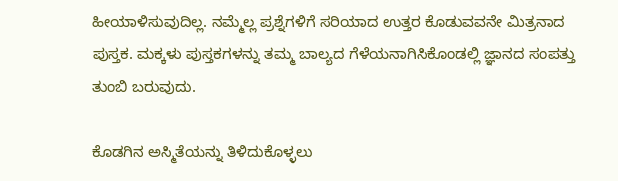ಹೀಯಾಳಿಸುವುದಿಲ್ಲ. ನಮ್ಮೆಲ್ಲ ಪ್ರಶ್ನೆಗಳಿಗೆ ಸರಿಯಾದ ಉತ್ತರ ಕೊಡುವವನೇ ಮಿತ್ರನಾದ ಪುಸ್ತಕ. ಮಕ್ಕಳು ಪುಸ್ತಕಗಳನ್ನು ತಮ್ಮ ಬಾಲ್ಯದ ಗೆಳೆಯನಾಗಿಸಿಕೊಂಡಲ್ಲಿ ಜ್ಞಾನದ ಸಂಪತ್ತು ತುಂಬಿ ಬರುವುದು.

ಕೊಡಗಿನ ಅಸ್ಮಿತೆಯನ್ನು ತಿಳಿದುಕೊಳ್ಳಲು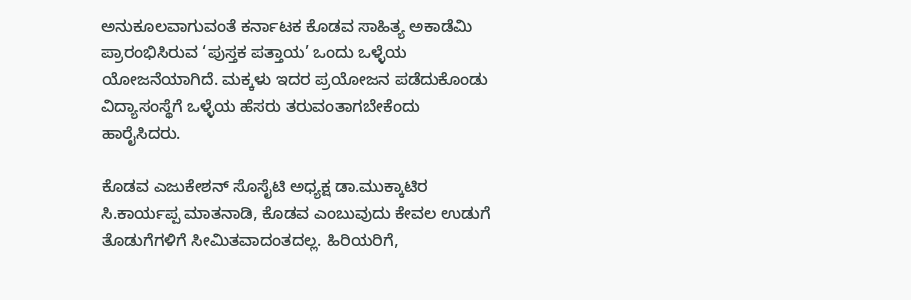ಅನುಕೂಲವಾಗುವಂತೆ ಕರ್ನಾಟಕ ಕೊಡವ ಸಾಹಿತ್ಯ ಅಕಾಡೆಮಿ ಪ್ರಾರಂಭಿಸಿರುವ ‘ಪುಸ್ತಕ ಪತ್ತಾಯ’ ಒಂದು ಒಳ್ಳೆಯ ಯೋಜನೆಯಾಗಿದೆ. ಮಕ್ಕಳು ಇದರ ಪ್ರಯೋಜನ ಪಡೆದುಕೊಂಡು ವಿದ್ಯಾಸಂಸ್ಥೆಗೆ ಒಳ್ಳೆಯ ಹೆಸರು ತರುವಂತಾಗಬೇಕೆಂದು ಹಾರೈಸಿದರು.

ಕೊಡವ ಎಜುಕೇಶನ್ ಸೊಸೈಟಿ ಅಧ್ಯಕ್ಷ ಡಾ.ಮುಕ್ಕಾಟಿರ ಸಿ.ಕಾರ್ಯಪ್ಪ ಮಾತನಾಡಿ, ಕೊಡವ ಎಂಬುವುದು ಕೇವಲ ಉಡುಗೆ ತೊಡುಗೆಗಳಿಗೆ ಸೀಮಿತವಾದಂತದಲ್ಲ. ಹಿರಿಯರಿಗೆ,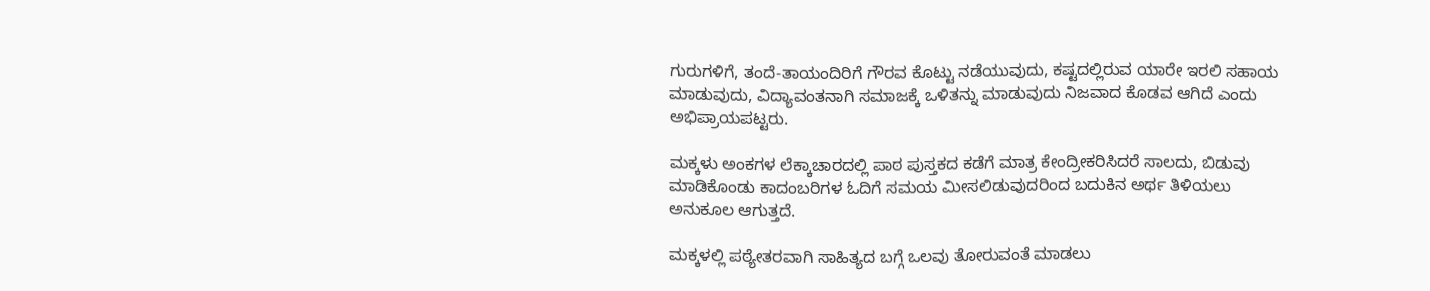ಗುರುಗಳಿಗೆ, ತಂದೆ-ತಾಯಂದಿರಿಗೆ ಗೌರವ ಕೊಟ್ಟು ನಡೆಯುವುದು, ಕಷ್ಟದಲ್ಲಿರುವ ಯಾರೇ ಇರಲಿ ಸಹಾಯ ಮಾಡುವುದು, ವಿದ್ಯಾವಂತನಾಗಿ ಸಮಾಜಕ್ಕೆ ಒಳಿತನ್ನು ಮಾಡುವುದು ನಿಜವಾದ ಕೊಡವ ಆಗಿದೆ ಎಂದು ಅಭಿಪ್ರಾಯಪಟ್ಟರು.

ಮಕ್ಕಳು ಅಂಕಗಳ ಲೆಕ್ಕಾಚಾರದಲ್ಲಿ ಪಾಠ ಪುಸ್ತಕದ ಕಡೆಗೆ ಮಾತ್ರ ಕೇಂದ್ರೀಕರಿಸಿದರೆ ಸಾಲದು, ಬಿಡುವು ಮಾಡಿಕೊಂಡು ಕಾದಂಬರಿಗಳ ಓದಿಗೆ ಸಮಯ ಮೀಸಲಿಡುವುದರಿಂದ ಬದುಕಿನ ಅರ್ಥ ತಿಳಿಯಲು ಅನುಕೂಲ ಆಗುತ್ತದೆ.

ಮಕ್ಕಳಲ್ಲಿ ಪಠ್ಯೇತರವಾಗಿ ಸಾಹಿತ್ಯದ ಬಗ್ಗೆ ಒಲವು ತೋರುವಂತೆ ಮಾಡಲು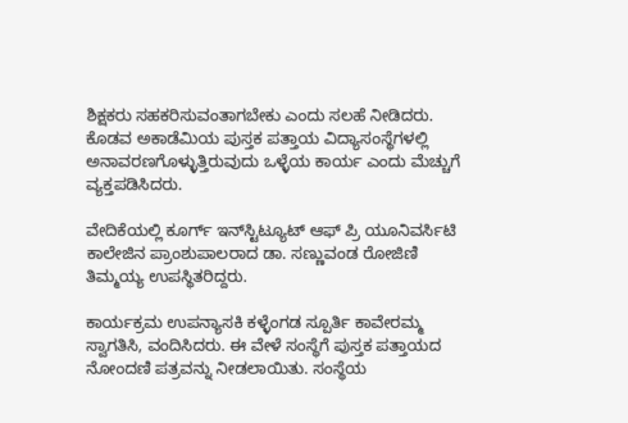ಶಿಕ್ಷಕರು ಸಹಕರಿಸುವಂತಾಗಬೇಕು ಎಂದು ಸಲಹೆ ನೀಡಿದರು. ಕೊಡವ ಅಕಾಡೆಮಿಯ ಪುಸ್ತಕ ಪತ್ತಾಯ ವಿದ್ಯಾಸಂಸ್ಥೆಗಳಲ್ಲಿ ಅನಾವರಣಗೊಳ್ಳುತ್ತಿರುವುದು ಒಳ್ಳೆಯ ಕಾರ್ಯ ಎಂದು ಮೆಚ್ಚುಗೆ ವ್ಯಕ್ತಪಡಿಸಿದರು.

ವೇದಿಕೆಯಲ್ಲಿ ಕೂರ್ಗ್ ಇನ್‍ಸ್ಟಿಟ್ಯೂಟ್ ಆಫ್ ಪ್ರಿ ಯೂನಿವರ್ಸಿಟಿ ಕಾಲೇಜಿನ ಪ್ರಾಂಶುಪಾಲರಾದ ಡಾ. ಸಣ್ಣುವಂಡ ರೋಜಿಣಿ ತಿಮ್ಮಯ್ಯ ಉಪಸ್ಥಿತರಿದ್ದರು.

ಕಾರ್ಯಕ್ರಮ ಉಪನ್ಯಾಸಕಿ ಕಳ್ಳೆಂಗಡ ಸ್ಪೂರ್ತಿ ಕಾವೇರಮ್ಮ ಸ್ವಾಗತಿಸಿ, ವಂದಿಸಿದರು. ಈ ವೇಳೆ ಸಂಸ್ಥೆಗೆ ಪುಸ್ತಕ ಪತ್ತಾಯದ ನೋಂದಣಿ ಪತ್ರವನ್ನು ನೀಡಲಾಯಿತು. ಸಂಸ್ಥೆಯ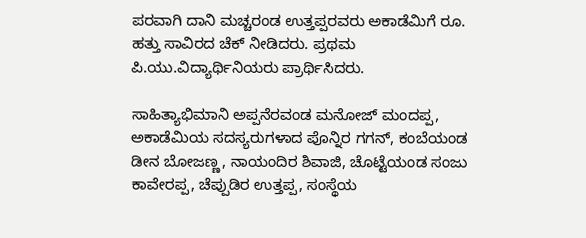ಪರವಾಗಿ ದಾನಿ ಮಚ್ಚರಂಡ ಉತ್ತಪ್ಪರವರು ಅಕಾಡೆಮಿಗೆ ರೂ. ಹತ್ತು ಸಾವಿರದ ಚೆಕ್ ನೀಡಿದರು. ಪ್ರಥಮ ಪಿ.ಯು.ವಿದ್ಯಾರ್ಥಿನಿಯರು ಪ್ರಾರ್ಥಿಸಿದರು.

ಸಾಹಿತ್ಯಾಭಿಮಾನಿ ಅಪ್ಪನೆರವಂಡ ಮನೋಜ್ ಮಂದಪ್ಪ, ಅಕಾಡೆಮಿಯ ಸದಸ್ಯರುಗಳಾದ ಪೊನ್ನಿರ ಗಗನ್, ಕಂಬೆಯಂಡ ಡೀನ ಬೋಜಣ್ಣ, ನಾಯಂದಿರ ಶಿವಾಜಿ, ಚೊಟ್ಟೆಯಂಡ ಸಂಜು ಕಾವೇರಪ್ಪ, ಚೆಪ್ಪುಡಿರ ಉತ್ತಪ್ಪ, ಸಂಸ್ಥೆಯ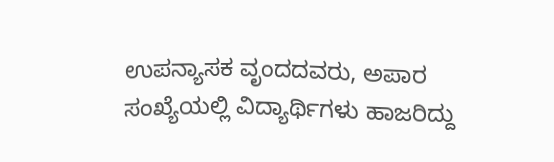ಉಪನ್ಯಾಸಕ ವೃಂದದವರು, ಅಪಾರ ಸಂಖ್ಯೆಯಲ್ಲಿ ವಿದ್ಯಾರ್ಥಿಗಳು ಹಾಜರಿದ್ದು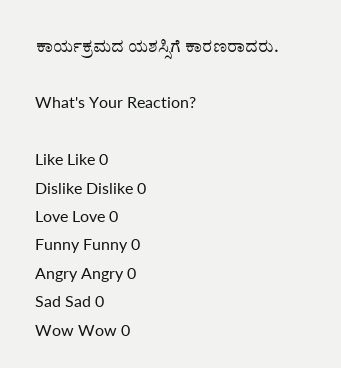ಕಾರ್ಯಕ್ರಮದ ಯಶಸ್ಸಿಗೆ ಕಾರಣರಾದರು.

What's Your Reaction?

Like Like 0
Dislike Dislike 0
Love Love 0
Funny Funny 0
Angry Angry 0
Sad Sad 0
Wow Wow 0